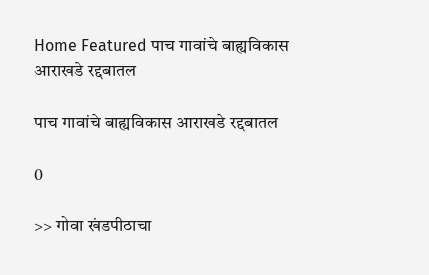Home Featured पाच गावांचे बाह्यविकास आराखडे रद्दबातल

पाच गावांचे बाह्यविकास आराखडे रद्दबातल

0

>> गोवा खंडपीठाचा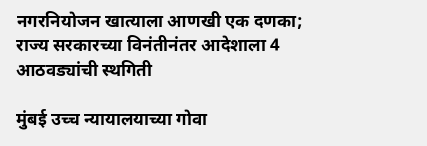नगरनियोजन खात्याला आणखी एक दणका; राज्य सरकारच्या विनंतीनंतर आदेशाला 4 आठवड्यांची स्थगिती

मुंबई उच्च न्यायालयाच्या गोवा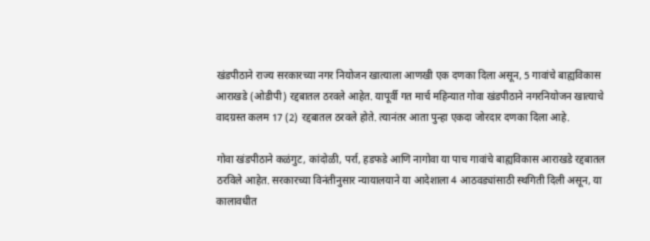खंडपीठाने राज्य सरकारच्या नगर नियोजन खात्याला आणखी एक दणका दिला असून, 5 गावांचे बाह्यविकास आराखडे (ओडीपी) रद्दबातल ठरवले आहेत. यापूर्वी गत मार्च महिन्यात गोवा खंडपीठाने नगरनियोजन खात्याचे वादग्रस्त कलम 17 (2) रद्दबातल ठरवले होते. त्यानंतर आता पुन्हा एकदा जोरदार दणका दिला आहे.

गोवा खंडपीठाने कळंगुट, कांदोळी, पर्रा, हडफडे आणि नागोवा या पाच गावांचे बाह्यविकास आराखडे रद्दबातल ठरविले आहेत. सरकारच्या विनंतीनुसार न्यायालयाने या आदेशाला 4 आठवड्यांसाठी स्थगिती दिली असून, या कालावधीत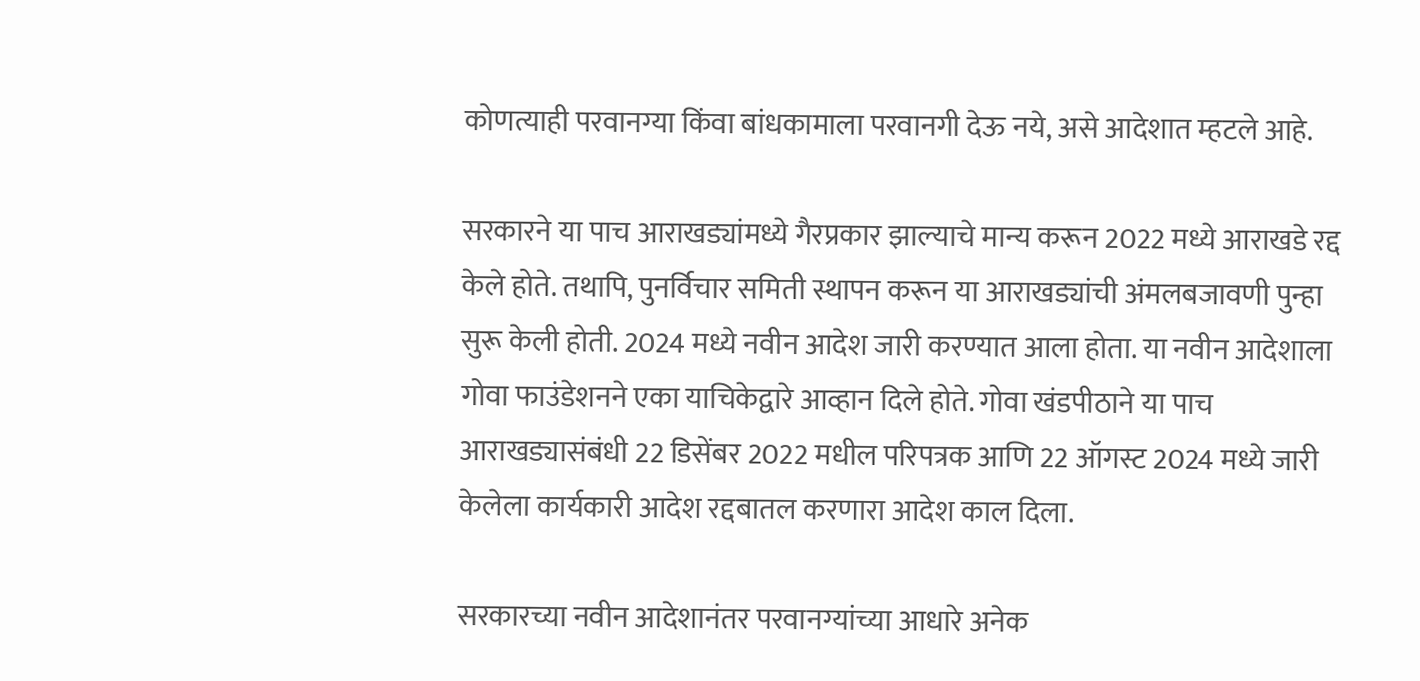कोणत्याही परवानग्या किंवा बांधकामाला परवानगी देऊ नये, असे आदेशात म्हटले आहे.

सरकारने या पाच आराखड्यांमध्ये गैरप्रकार झाल्याचे मान्य करून 2022 मध्ये आराखडे रद्द केले होते. तथापि, पुनर्विचार समिती स्थापन करून या आराखड्यांची अंमलबजावणी पुन्हा सुरू केली होती. 2024 मध्ये नवीन आदेश जारी करण्यात आला होता. या नवीन आदेशाला गोवा फाउंडेशनने एका याचिकेद्वारे आव्हान दिले होते. गोवा खंडपीठाने या पाच आराखड्यासंबंधी 22 डिसेंबर 2022 मधील परिपत्रक आणि 22 ऑगस्ट 2024 मध्ये जारी केलेला कार्यकारी आदेश रद्दबातल करणारा आदेश काल दिला.

सरकारच्या नवीन आदेशानंतर परवानग्यांच्या आधारे अनेक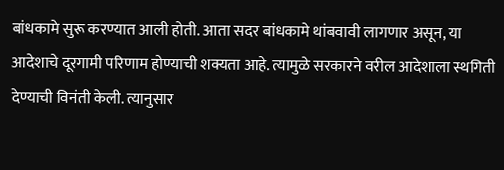बांधकामे सुरू करण्यात आली होती. आता सदर बांधकामे थांबवावी लागणार असून, या आदेशाचे दूरगामी परिणाम होण्याची शक्यता आहे. त्यामुळे सरकारने वरील आदेशाला स्थगिती देण्याची विनंती केली. त्यानुसार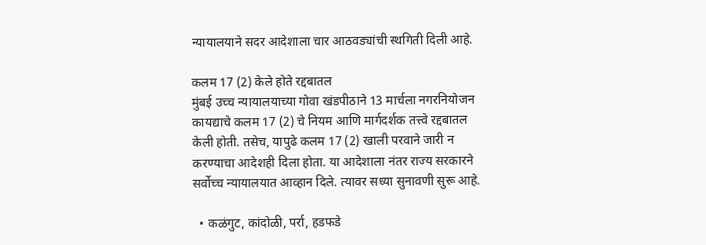न्यायालयाने सदर आदेशाला चार आठवड्यांची स्थगिती दिली आहे.

कलम 17 (2) केले होते रद्दबातल
मुंबई उच्च न्यायालयाच्या गोवा खंडपीठाने 13 मार्चला नगरनियोजन कायद्याचे कलम 17 (2) चे नियम आणि मार्गदर्शक तत्त्वे रद्दबातल केली होती. तसेच, यापुढे कलम 17 (2) खाली परवाने जारी न करण्याचा आदेशही दिला होता. या आदेशाला नंतर राज्य सरकारने सर्वोच्च न्यायालयात आव्हान दिले. त्यावर सध्या सुनावणी सुरू आहे.

  • कळंगुट, कांदोळी, पर्रा, हडफडे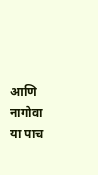आणि नागोवा या पाच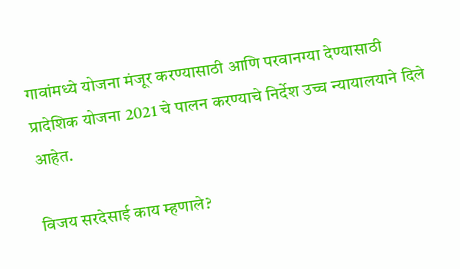गावांमध्ये योजना मंजूर करण्यासाठी आणि परवानग्या देण्यासाठी प्रादेशिक योजना 2021 चे पालन करण्याचे निर्देश उच्च न्यायालयाने दिले आहेत.

विजय सरदेसाई काय म्हणाले?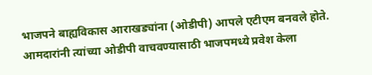भाजपने बाह्यविकास आराखड्यांना (ओडीपी) आपले एटीएम बनवले होते. आमदारांनी त्यांच्या ओडीपी वाचवण्यासाठी भाजपमध्ये प्रवेश केला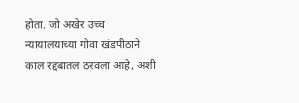होता. जो अखेर उच्च न्यायालयाच्या गोवा खंडपीठाने काल रद्दबातल ठरवला आहे, अशी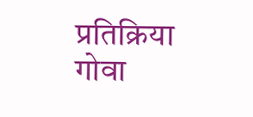प्रतिक्रिया गोवा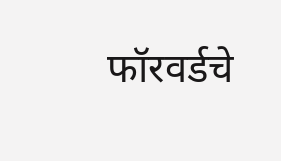फॉरवर्डचे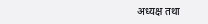अध्यक्ष तथा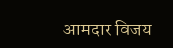आमदार विजय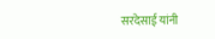सरदेसाई यांनी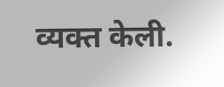व्यक्त केली.